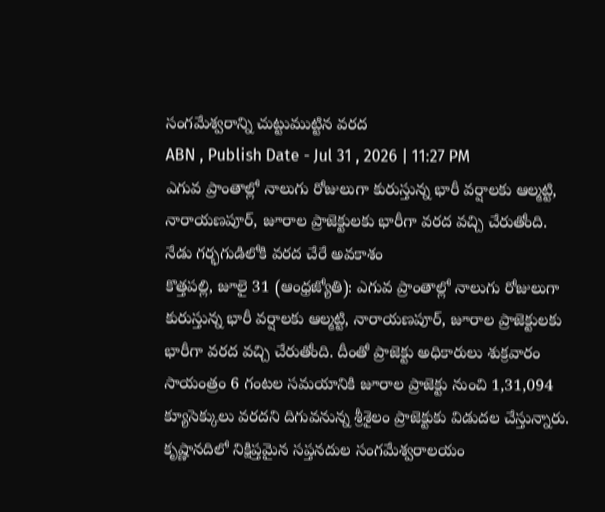సంగమేశ్వరాన్ని చుట్టుముట్టిన వరద
ABN , Publish Date - Jul 31 , 2026 | 11:27 PM
ఎగువ ప్రాంతాల్లో నాలుగు రోజులుగా కురుస్తున్న భారీ వర్షాలకు ఆల్మట్టి, నారాయణపూర్, జూరాల ప్రాజెక్టులకు భారీగా వరద వచ్చి చేరుతోంది.
నేడు గర్భగుడిలోకి వరద చేరే అవకాశం
కొత్తపల్లి, జూలై 31 (ఆంధ్రజ్యోతి): ఎగువ ప్రాంతాల్లో నాలుగు రోజులుగా కురుస్తున్న భారీ వర్షాలకు ఆల్మట్టి, నారాయణపూర్, జూరాల ప్రాజెక్టులకు భారీగా వరద వచ్చి చేరుతోంది. దీంతో ప్రాజెక్టు అధికారులు శుక్రవారం సాయంత్రం 6 గంటల సమయానికి జూరాల ప్రాజెక్టు నుంచి 1,31,094 క్యూసెక్కులు వరదని దిగువనున్న శ్రీశైలం ప్రాజెక్టుకు విడుదల చేస్తున్నారు. కృష్ణానదిలో నిక్షిప్తమైన సప్తనదుల సంగమేశ్వరాలయం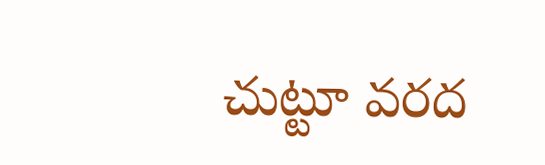చుట్టూ వరద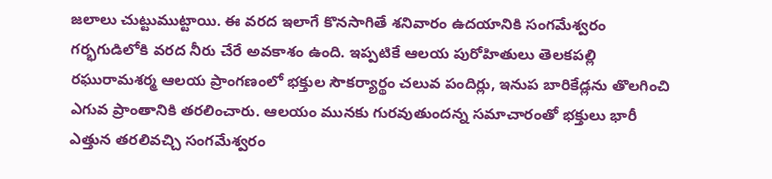జలాలు చుట్టుముట్టాయి. ఈ వరద ఇలాగే కొనసాగితే శనివారం ఉదయానికి సంగమేశ్వరం గర్భగుడిలోకి వరద నీరు చేరే అవకాశం ఉంది. ఇప్పటికే ఆలయ పురోహితులు తెలకపల్లి రఘురామశర్మ ఆలయ ప్రాంగణంలో భక్తుల సౌకర్యార్థం చలువ పందిర్లు, ఇనుప బారికేడ్లను తొలగించి ఎగువ ప్రాంతానికి తరలించారు. ఆలయం మునకు గురవుతుందన్న సమాచారంతో భక్తులు భారీ ఎత్తున తరలివచ్చి సంగమేశ్వరం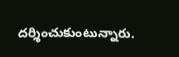దర్శించుకుంటున్నారు.